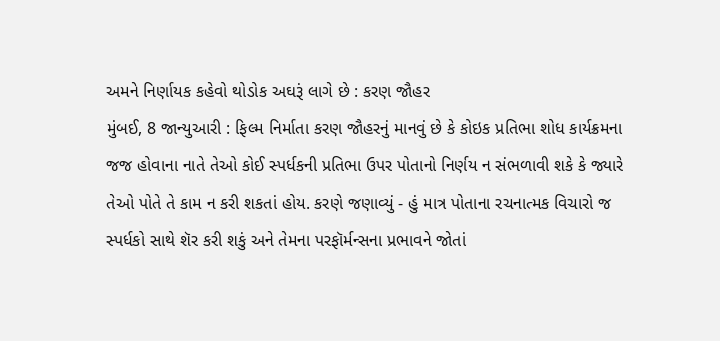અમને નિર્ણાયક કહેવો થોડોક અઘરૂં લાગે છે : કરણ જૌહર
મુંબઈ, 8 જાન્યુઆરી : ફિલ્મ નિર્માતા કરણ જૌહરનું માનવું છે કે કોઇક પ્રતિભા શોધ કાર્યક્રમના જજ હોવાના નાતે તેઓ કોઈ સ્પર્ધકની પ્રતિભા ઉપર પોતાનો નિર્ણય ન સંભળાવી શકે કે જ્યારે તેઓ પોતે તે કામ ન કરી શકતાં હોય. કરણે જણાવ્યું - હું માત્ર પોતાના રચનાત્મક વિચારો જ સ્પર્ધકો સાથે શૅર કરી શકું અને તેમના પરફૉર્મન્સના પ્રભાવને જોતાં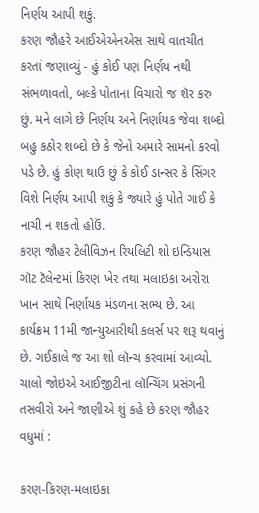નિર્ણય આપી શકું.
કરણ જૌહરે આઈએએનએસ સાથે વાતચીત કરતાં જણાવ્યું - હું કોઈ પણ નિર્ણય નથી સંભળાવતો, બલ્કે પોતાના વિચારો જ શૅર કરુ છું. મને લાગે છે નિર્ણય અને નિર્ણાયક જેવા શબ્દો બહુ કઠોર શબ્દો છે કે જેનો અમારે સામનો કરવો પડે છે. હું કોણ થાઉ છું કે કોઈ ડાન્સર કે સિંગર વિશે નિર્ણય આપી શકું કે જ્યારે હું પોતે ગાઈ કે નાચી ન શકતો હોઉં.
કરણ જૌહર ટેલીવિઝન રિયલિટી શો ઇન્ડિયાસ ગૉટ ટૅલેન્ટમાં કિરણ ખેર તથા મલાઇકા અરોરા ખાન સાથે નિર્ણાયક મંડળના સભ્ય છે. આ કાર્યક્રમ 11મી જાન્યુઆરીથી કલર્સ પર શરૂ થવાનું છે. ગઈકાલે જ આ શો લૉન્ચ કરવામાં આવ્યો.
ચાલો જોઇએ આઈજીટીના લૉન્ચિંગ પ્રસંગની તસવીરો અને જાણીએ શું કહે છે કરણ જૌહર વધુમાં :

કરણ-કિરણ-મલાઇકા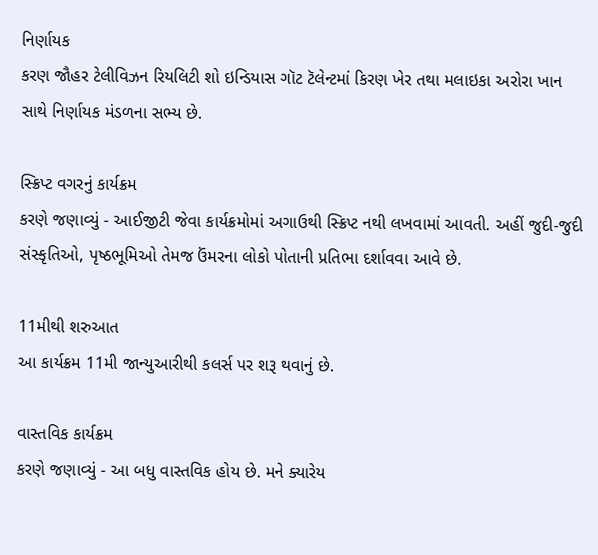નિર્ણાયક
કરણ જૌહર ટેલીવિઝન રિયલિટી શો ઇન્ડિયાસ ગૉટ ટૅલેન્ટમાં કિરણ ખેર તથા મલાઇકા અરોરા ખાન સાથે નિર્ણાયક મંડળના સભ્ય છે.

સ્ક્રિપ્ટ વગરનું કાર્યક્રમ
કરણે જણાવ્યું - આઈજીટી જેવા કાર્યક્રમોમાં અગાઉથી સ્ક્રિપ્ટ નથી લખવામાં આવતી. અહીં જુદી-જુદી સંસ્કૃતિઓ, પૃષ્ઠભૂમિઓ તેમજ ઉંમરના લોકો પોતાની પ્રતિભા દર્શાવવા આવે છે.

11મીથી શરુઆત
આ કાર્યક્રમ 11મી જાન્યુઆરીથી કલર્સ પર શરૂ થવાનું છે.

વાસ્તવિક કાર્યક્રમ
કરણે જણાવ્યું - આ બધુ વાસ્તવિક હોય છે. મને ક્યારેય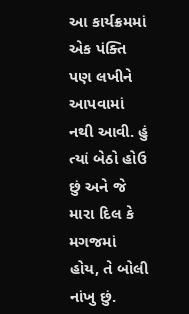આ કાર્યક્રમમાં એક પંક્તિ પણ લખીને આપવામાં નથી આવી. હું ત્યાં બેઠો હોઉ છું અને જે મારા દિલ કે મગજમાં હોય, તે બોલી નાંખુ છું.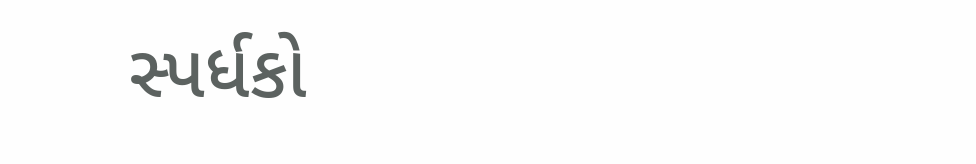સ્પર્ધકો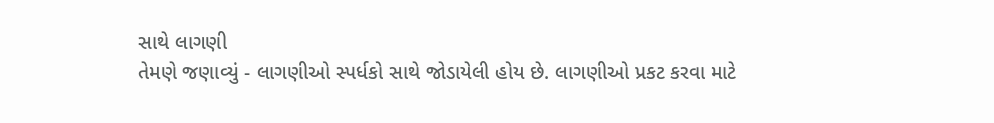સાથે લાગણી
તેમણે જણાવ્યું - લાગણીઓ સ્પર્ધકો સાથે જોડાયેલી હોય છે. લાગણીઓ પ્રકટ કરવા માટે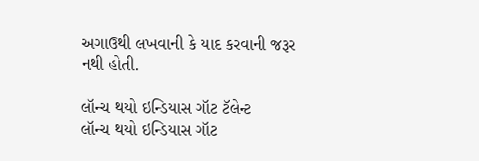અગાઉથી લખવાની કે યાદ કરવાની જરૂર નથી હોતી.

લૉન્ચ થયો ઇન્ડિયાસ ગૉટ ટૅલેન્ટ
લૉન્ચ થયો ઇન્ડિયાસ ગૉટ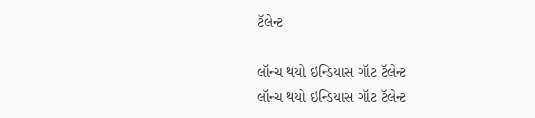ટૅલેન્ટ

લૉન્ચ થયો ઇન્ડિયાસ ગૉટ ટૅલેન્ટ
લૉન્ચ થયો ઇન્ડિયાસ ગૉટ ટૅલેન્ટ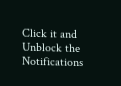Click it and Unblock the Notifications